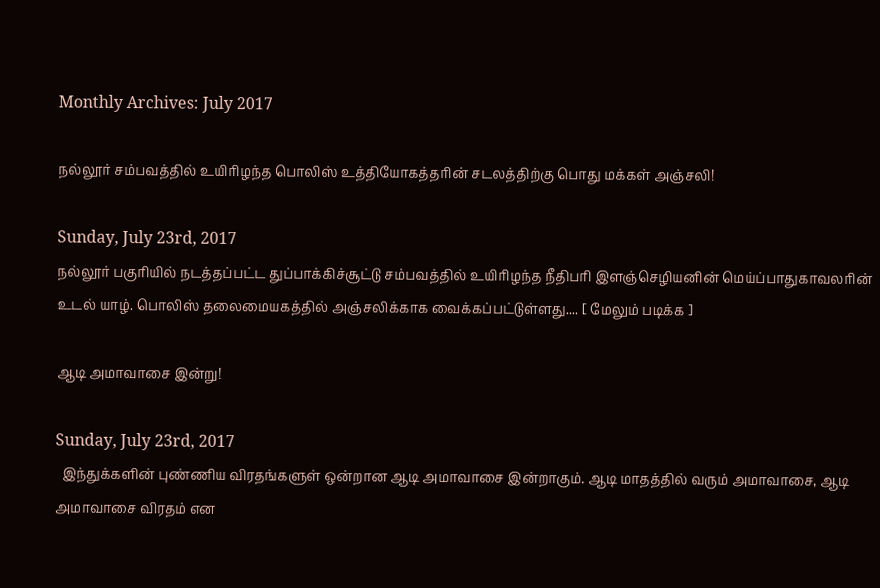Monthly Archives: July 2017

நல்லூர் சம்பவத்தில் உயிரிழந்த பொலிஸ் உத்தியோகத்தரின் சடலத்திற்கு பொது மக்கள் அஞ்சலி!

Sunday, July 23rd, 2017
நல்லூர் பகுரியில் நடத்தப்பட்ட துப்பாக்கிச்சூட்டு சம்பவத்தில் உயிரிழந்த நீதிபரி இளஞ்செழியனின் மெய்ப்பாதுகாவலரின் உடல் யாழ். பொலிஸ் தலைமையகத்தில் அஞ்சலிக்காக வைக்கப்பட்டுள்ளது.... [ மேலும் படிக்க ]

ஆடி அமாவாசை இன்று!

Sunday, July 23rd, 2017
  இந்துக்களின் புண்ணிய விரதங்களுள் ஒன்றான ஆடி அமாவாசை இன்றாகும். ஆடி மாதத்தில் வரும் அமாவாசை, ஆடி அமாவாசை விரதம் என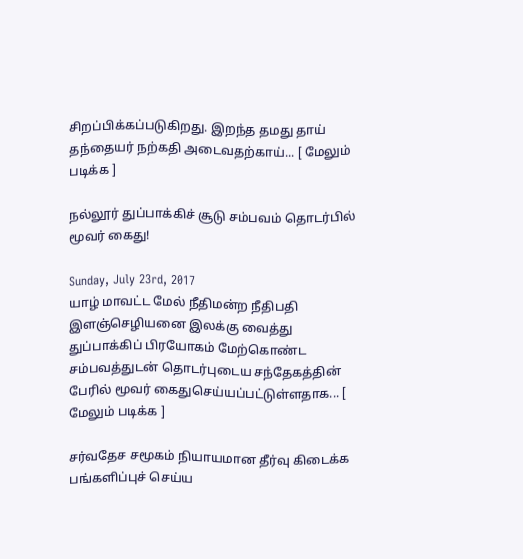சிறப்பிக்கப்படுகிறது. இறந்த தமது தாய் தந்தையர் நற்கதி அடைவதற்காய்... [ மேலும் படிக்க ]

நல்லூர் துப்பாக்கிச் சூடு சம்பவம் தொடர்பில் மூவர் கைது!

Sunday, July 23rd, 2017
யாழ் மாவட்ட மேல் நீதிமன்ற நீதிபதி இளஞ்செழியனை இலக்கு வைத்து துப்பாக்கிப் பிரயோகம் மேற்கொண்ட சம்பவத்துடன் தொடர்புடைய சந்தேகத்தின் பேரில் மூவர் கைதுசெய்யப்பட்டுள்ளதாக... [ மேலும் படிக்க ]

சர்வதேச சமூகம் நியாயமான தீர்வு கிடைக்க பங்களிப்புச் செய்ய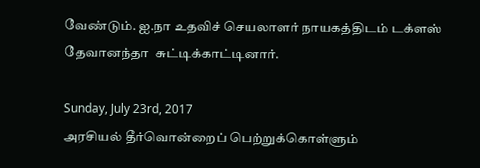வேண்டும். ஐ.நா உதவிச் செயலாளர் நாயகத்திடம் டக்ளஸ் தேவானந்தா  சுட்டிக்காட்டினார்.

Sunday, July 23rd, 2017
அரசியல் தீர்வொன்றைப் பெற்றுக்கொள்ளும்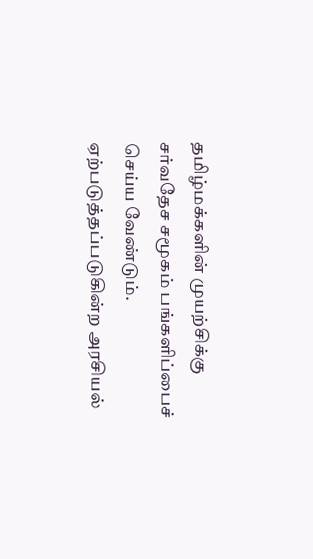தமிழ்மக்களின் முயற்சிக்கு சர்வதேச சமூகம் பங்களிப்பைச் செய்ய வேண்டும். ஏற்படுத்தப்படுகின்ற அரசியல்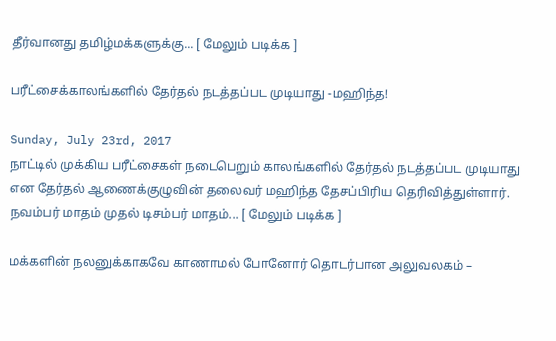தீர்வானது தமிழ்மக்களுக்கு... [ மேலும் படிக்க ]

பரீட்சைக்காலங்களில் தேர்தல் நடத்தப்பட முடியாது -மஹிந்த!

Sunday, July 23rd, 2017
நாட்டில் முக்கிய பரீட்சைகள் நடைபெறும் காலங்களில் தேர்தல் நடத்தப்பட முடியாது என தேர்தல் ஆணைக்குழுவின் தலைவர் மஹிந்த தேசப்பிரிய தெரிவித்துள்ளார். நவம்பர் மாதம் முதல் டிசம்பர் மாதம்... [ மேலும் படிக்க ]

மக்களின் நலனுக்காகவே காணாமல் போனோர் தொடர்பான அலுவலகம் –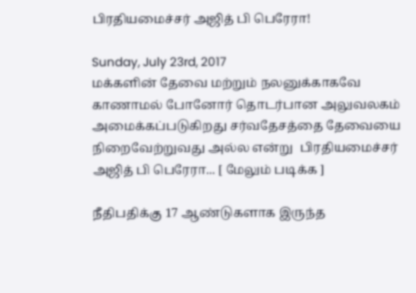பிரதியமைச்சர் அஜித் பி பெரேரா!

Sunday, July 23rd, 2017
மக்களின் தேவை மற்றும் நலனுக்காகவே காணாமல் போனோர் தொடர்பான அலுவலகம் அமைக்கப்படுகிறது சர்வதேசத்தை தேவையை நிறைவேற்றுவது அல்ல என்று  பிரதியமைச்சர் அஜித் பி பெரேரா... [ மேலும் படிக்க ]

நீதிபதிக்கு 17 ஆண்டுகளாக இருந்த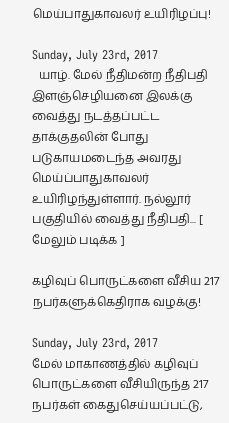மெய்பாதுகாவலர் உயிரிழப்பு!

Sunday, July 23rd, 2017
  யாழ். மேல் நீதிமன்ற நீதிபதி இளஞ்செழியனை இலக்கு வைத்து நடத்தப்பட்ட தாக்குதலின் போது படுகாயமடைந்த அவரது மெய்ப்பாதுகாவலர் உயிரிழந்துள்ளார். நல்லூர் பகுதியில் வைத்து நீதிபதி... [ மேலும் படிக்க ]

கழிவுப் பொருட்களை வீசிய 217 நபர்களுக்கெதிராக வழக்கு!

Sunday, July 23rd, 2017
மேல் மாகாணத்தில் கழிவுப் பொருட்களை வீசியிருந்த 217 நபர்கள் கைதுசெய்யப்பட்டு,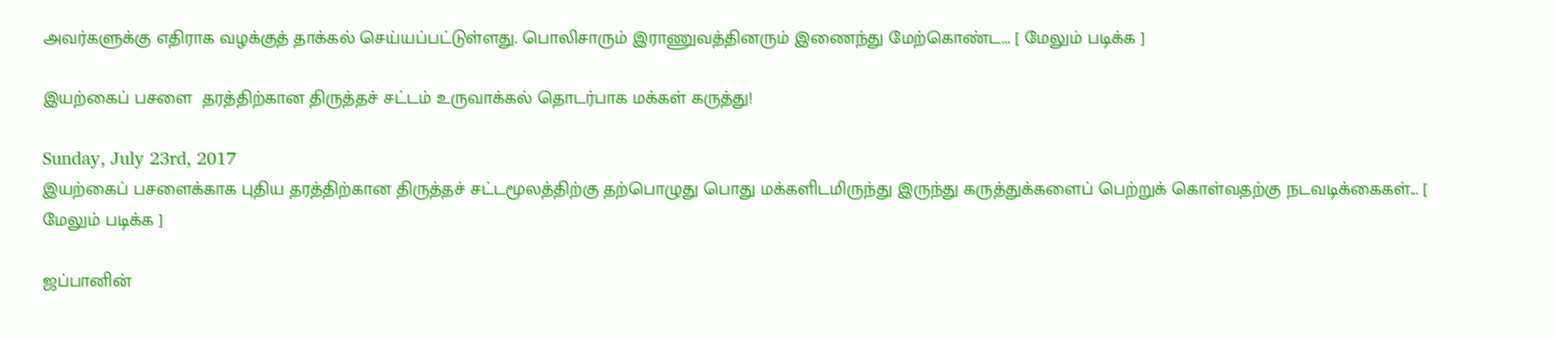அவர்களுக்கு எதிராக வழக்குத் தாக்கல் செய்யப்பட்டுள்ளது. பொலிசாரும் இராணுவத்தினரும் இணைந்து மேற்கொண்ட... [ மேலும் படிக்க ]

இயற்கைப் பசளை  தரத்திற்கான திருத்தச் சட்டம் உருவாக்கல் தொடர்பாக மக்கள் கருத்து!

Sunday, July 23rd, 2017
இயற்கைப் பசளைக்காக புதிய தரத்திற்கான திருத்தச் சட்டமூலத்திற்கு தற்பொழுது பொது மக்களிடமிருந்து இருந்து கருத்துக்களைப் பெற்றுக் கொள்வதற்கு நடவடிக்கைகள்... [ மேலும் படிக்க ]

ஜப்பானின்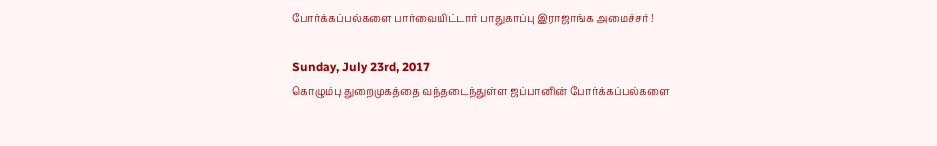போர்க்கப்பல்களை பார்வையிட்டார் பாதுகாப்பு இராஜாங்க அமைச்சர் !

Sunday, July 23rd, 2017
கொழும்பு துறைமுகத்தை வந்தடைந்துள்ள ஜப்பானின் போர்க்கப்பல்களை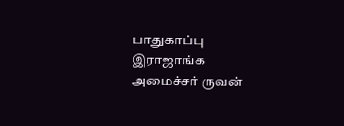பாதுகாப்பு இராஜாங்க அமைச்சர் ருவன்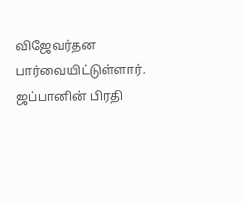விஜேவர்தன பார்வையிட்டுள்ளார். ஜப்பானின் பிரதி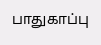பாதுகாப்பு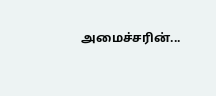அமைச்சரின்...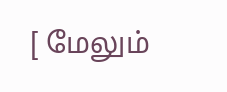[ மேலும்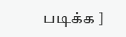படிக்க ]